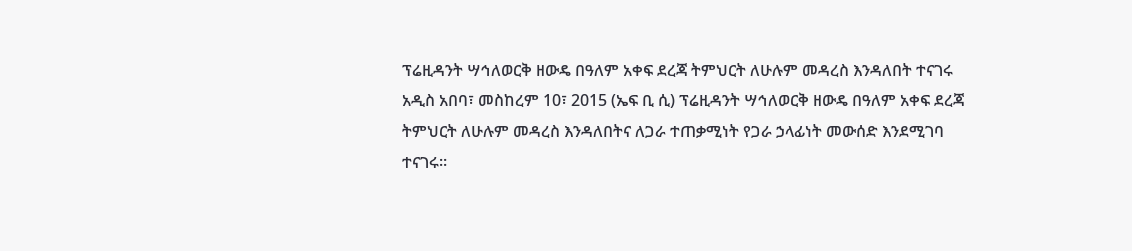ፕሬዚዳንት ሣኅለወርቅ ዘውዴ በዓለም አቀፍ ደረጃ ትምህርት ለሁሉም መዳረስ እንዳለበት ተናገሩ
አዲስ አበባ፣ መስከረም 10፣ 2015 (ኤፍ ቢ ሲ) ፕሬዚዳንት ሣኅለወርቅ ዘውዴ በዓለም አቀፍ ደረጃ ትምህርት ለሁሉም መዳረስ እንዳለበትና ለጋራ ተጠቃሚነት የጋራ ኃላፊነት መውሰድ እንደሚገባ ተናገሩ።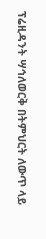ፕሬዚዳንት ሣኅለወርቅ በትምህርት ለውጥ ላይ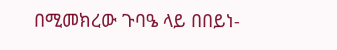በሚመክረው ጉባዔ ላይ በበይነ-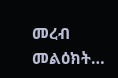መረብ መልዕክት…